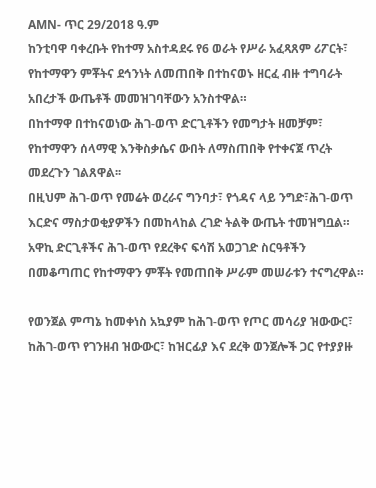AMN- ጥር 29/2018 ዓ.ም
ከንቲባዋ ባቀረቡት የከተማ አስተዳደሩ የ6 ወራት የሥራ አፈጻጸም ሪፖርት፣ የከተማዋን ምቾትና ደኅንነት ለመጠበቅ በተከናወኑ ዘርፈ ብዙ ተግባራት አበረታች ውጤቶች መመዝገባቸውን አንስተዋል።
በከተማዋ በተከናወነው ሕገ-ወጥ ድርጊቶችን የመግታት ዘመቻም፣ የከተማዋን ሰላማዊ እንቅስቃሴና ውበት ለማስጠበቅ የተቀናጀ ጥረት መደረጉን ገልጸዋል፡፡
በዚህም ሕገ-ወጥ የመሬት ወረራና ግንባታ፣ የጎዳና ላይ ንግድ፣ሕገ-ወጥ እርድና ማስታወቂያዎችን በመከላከል ረገድ ትልቅ ውጤት ተመዝግቧል።
አዋኪ ድርጊቶችና ሕገ-ወጥ የደረቅና ፍሳሽ አወጋገድ ስርዓቶችን በመቆጣጠር የከተማዋን ምቾት የመጠበቅ ሥራም መሠራቱን ተናግረዋል።

የወንጀል ምጣኔ ከመቀነስ አኳያም ከሕገ-ወጥ የጦር መሳሪያ ዝውውር፣ ከሕገ-ወጥ የገንዘብ ዝውውር፣ ከዝርፊያ እና ደረቅ ወንጀሎች ጋር የተያያዙ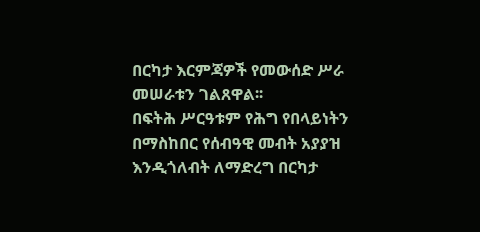በርካታ እርምጃዎች የመውሰድ ሥራ መሠራቱን ገልጸዋል፡፡
በፍትሕ ሥርዓቱም የሕግ የበላይነትን በማስከበር የሰብዓዊ መብት አያያዝ እንዲጎለብት ለማድረግ በርካታ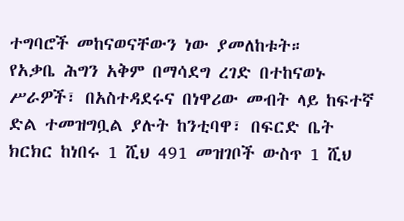ተግባሮች መከናወናቸውን ነው ያመለከቱት።
የአቃቤ ሕግን አቅም በማሳደግ ረገድ በተከናወኑ ሥራዎች፣ በአስተዳደሩና በነዋሪው መብት ላይ ከፍተኛ ድል ተመዝግቧል ያሉት ከንቲባዋ፣ በፍርድ ቤት ክርክር ከነበሩ 1 ሺህ 491 መዝገቦች ውስጥ 1 ሺህ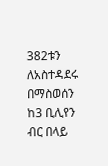382ቱን ለአስተዳደሩ በማስወሰን ከ3 ቢሊየን ብር በላይ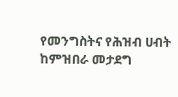የመንግስትና የሕዝብ ሀብት ከምዝበራ መታደግ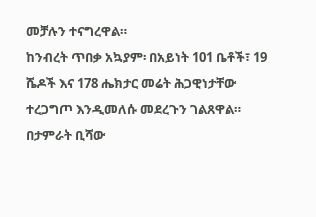መቻሉን ተናግረዋል።
ከንብረት ጥበቃ አኳያም፡ በአይነት 101 ቤቶች፣ 19 ሼዶች እና 178 ሔክታር መሬት ሕጋዊነታቸው ተረጋግጦ እንዲመለሱ መደረጉን ገልጸዋል።
በታምራት ቢሻው